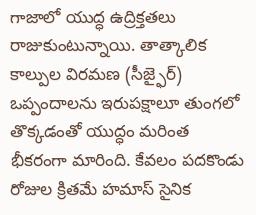గాజాలో యుద్ధ ఉద్రిక్తతలు రాజుకుంటున్నాయి. తాత్కాలిక కాల్పుల విరమణ (సీజ్ఫైర్) ఒప్పందాలను ఇరుపక్షాలూ తుంగలో తొక్కడంతో యుద్ధం మరింత భీకరంగా మారింది. కేవలం పదకొండు రోజుల క్రితమే హమాస్ సైనిక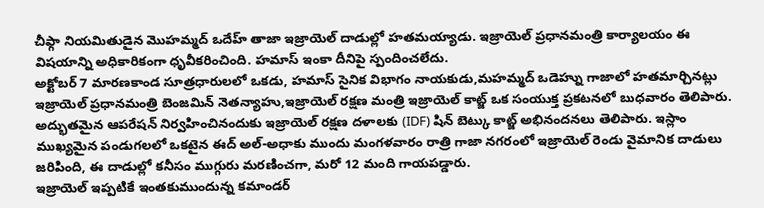చీఫ్గా నియమితుడైన మొహమ్మద్ ఒదేహ్ తాజా ఇజ్రాయెల్ దాడుల్లో హతమయ్యాడు. ఇజ్రాయెల్ ప్రధానమంత్రి కార్యాలయం ఈ విషయాన్ని అధికారికంగా ధృవీకరించింది. హమాస్ ఇంకా దీనిపై స్పందించలేదు.
అక్టోబర్ 7 మారణకాండ సూత్రధారులలో ఒకడు, హమాస్ సైనిక విభాగం నాయకుడు,మహమ్మద్ ఒడెహ్ను గాజాలో హతమార్చినట్లు ఇజ్రాయెల్ ప్రధానమంత్రి బెంజమిన్ నెతన్యాహు,ఇజ్రాయెల్ రక్షణ మంత్రి ఇజ్రాయెల్ కాట్జ్ ఒక సంయుక్త ప్రకటనలో బుధవారం తెలిపారు. అద్భుతమైన ఆపరేషన్ నిర్వహించినందుకు ఇజ్రాయెల్ రక్షణ దళాలకు (IDF) షిన్ బెట్కు కాట్జ్ అభినందనలు తెలిపారు. ఇస్లాం ముఖ్యమైన పండుగలలో ఒకటైన ఈద్ అల్-అధాకు ముందు మంగళవారం రాత్రి గాజా నగరంలో ఇజ్రాయెల్ రెండు వైమానిక దాడులు జరిపింది, ఈ దాడుల్లో కనీసం ముగ్గురు మరణించగా, మరో 12 మంది గాయపడ్డారు.
ఇజ్రాయెల్ ఇప్పటికే ఇంతకుముందున్న కమాండర్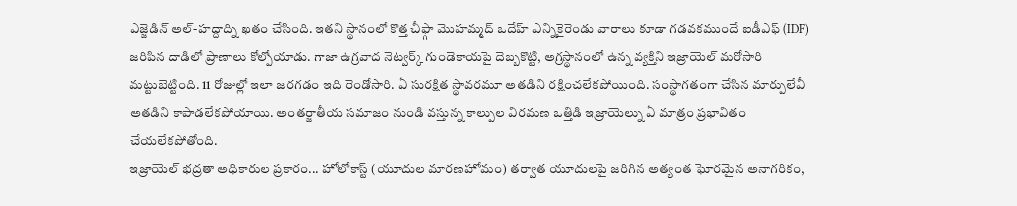ఎజ్జెడిన్ అల్-హద్దాద్ని ఖతం చేసింది. ఇతని స్థానంలో కొత్త చీఫ్గా మొహమ్మద్ ఒదేహ్ ఎన్నికైరెండు వారాలు కూడా గడవకముందే ఐడీఎఫ్ (IDF) జరిపిన దాడిలో ప్రాణాలు కోల్పోయాడు. గాజా ఉగ్రవాద నెట్వర్క్ గుండెకాయపై దెబ్బకొట్టి, అగ్రస్థానంలో ఉన్న వ్యక్తిని ఇజ్రాయెల్ మరోసారి మట్టుబెట్టింది. 11 రోజుల్లో ఇలా జరగడం ఇది రెండోసారి. ఏ సురక్షిత స్థావరమూ అతడిని రక్షించలేకపోయింది. సంస్థాగతంగా చేసిన మార్పులేవీ అతడిని కాపాడలేకపోయాయి. అంతర్జాతీయ సమాజం నుండి వస్తున్న కాల్పుల విరమణ ఒత్తిడి ఇజ్రాయెల్ను ఏ మాత్రం ప్రభావితం చేయలేకపోతోంది.
ఇజ్రాయెల్ భద్రతా అధికారుల ప్రకారం... హోలోకాస్ట్ (యూదుల మారణహోమం) తర్వాత యూదులపై జరిగిన అత్యంత ఘోరమైన అనాగరికం,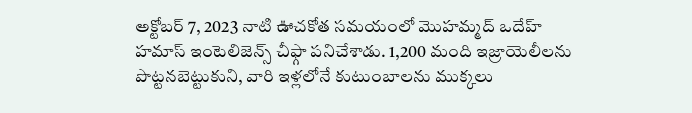అక్టోబర్ 7, 2023 నాటి ఊచకోత సమయంలో మొహమ్మద్ ఒదేహ్ హమాస్ ఇంటెలిజెన్స్ చీఫ్గా పనిచేశాడు. 1,200 మంది ఇజ్రాయెలీలను పొట్టనబెట్టుకుని, వారి ఇళ్లలోనే కుటుంబాలను ముక్కలు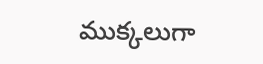ముక్కలుగా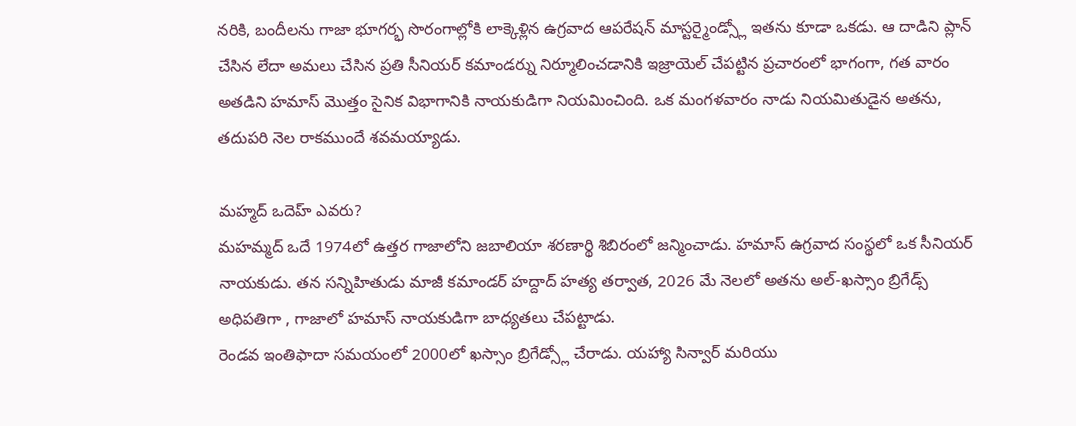నరికి, బందీలను గాజా భూగర్భ సొరంగాల్లోకి లాక్కెళ్లిన ఉగ్రవాద ఆపరేషన్ మాస్టర్మైండ్స్లో ఇతను కూడా ఒకడు. ఆ దాడిని ప్లాన్ చేసిన లేదా అమలు చేసిన ప్రతి సీనియర్ కమాండర్ను నిర్మూలించడానికి ఇజ్రాయెల్ చేపట్టిన ప్రచారంలో భాగంగా, గత వారం అతడిని హమాస్ మొత్తం సైనిక విభాగానికి నాయకుడిగా నియమించింది. ఒక మంగళవారం నాడు నియమితుడైన అతను, తదుపరి నెల రాకముందే శవమయ్యాడు.

మహ్మద్ ఒదెహ్ ఎవరు?
మహమ్మద్ ఒదే 1974లో ఉత్తర గాజాలోని జబాలియా శరణార్థి శిబిరంలో జన్మించాడు. హమాస్ ఉగ్రవాద సంస్థలో ఒక సీనియర్ నాయకుడు. తన సన్నిహితుడు మాజీ కమాండర్ హద్దాద్ హత్య తర్వాత, 2026 మే నెలలో అతను అల్-ఖస్సాం బ్రిగేడ్స్ అధిపతిగా , గాజాలో హమాస్ నాయకుడిగా బాధ్యతలు చేపట్టాడు.
రెండవ ఇంతిఫాదా సమయంలో 2000లో ఖస్సాం బ్రిగేడ్స్లో చేరాడు. యహ్యా సిన్వార్ మరియు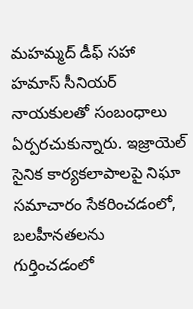మహమ్మద్ డీఫ్ సహా హమాస్ సీనియర్ నాయకులతో సంబంధాలు ఏర్పరచుకున్నారు. ఇజ్రాయెల్ సైనిక కార్యకలాపాలపై నిఘా సమాచారం సేకరించడంలో, బలహీనతలను గుర్తించడంలో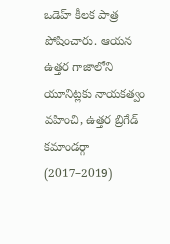ఒడెహ్ కీలక పాత్ర పోషించారు. ఆయన ఉత్తర గాజాలోని యూనిట్లకు నాయకత్వం వహించి, ఉత్తర బ్రిగేడ్ కమాండర్గా (2017–2019)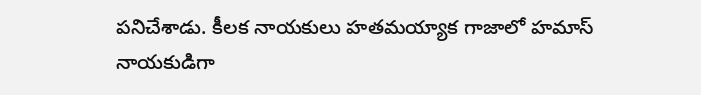పనిచేశాడు. కీలక నాయకులు హతమయ్యాక గాజాలో హమాస్ నాయకుడిగా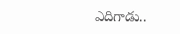ఎదిగాడు..